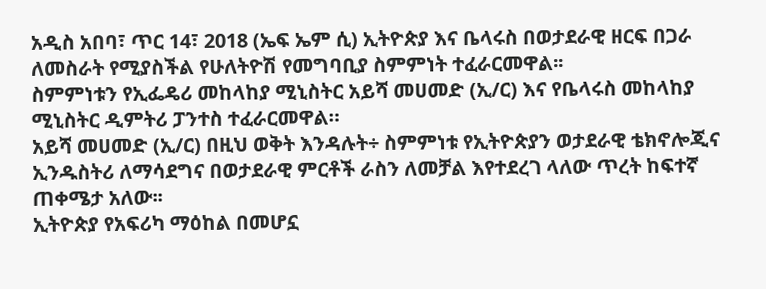አዲስ አበባ፣ ጥር 14፣ 2018 (ኤፍ ኤም ሲ) ኢትዮጵያ እና ቤላሩስ በወታደራዊ ዘርፍ በጋራ ለመስራት የሚያስችል የሁለትዮሽ የመግባቢያ ስምምነት ተፈራርመዋል፡፡
ስምምነቱን የኢፌዴሪ መከላከያ ሚኒስትር አይሻ መሀመድ (ኢ/ር) እና የቤላሩስ መከላከያ ሚኒስትር ዲምትሪ ፓንተስ ተፈራርመዋል።
አይሻ መሀመድ (ኢ/ር) በዚህ ወቅት እንዳሉት÷ ስምምነቱ የኢትዮጵያን ወታደራዊ ቴክኖሎጂና ኢንዱስትሪ ለማሳደግና በወታደራዊ ምርቶች ራስን ለመቻል እየተደረገ ላለው ጥረት ከፍተኛ ጠቀሜታ አለው፡፡
ኢትዮጵያ የአፍሪካ ማዕከል በመሆኗ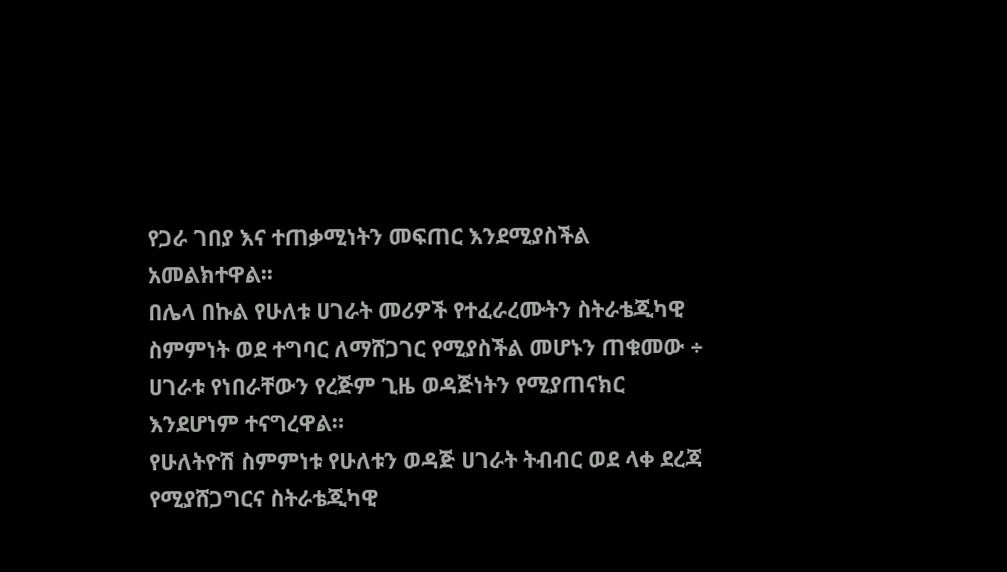የጋራ ገበያ እና ተጠቃሚነትን መፍጠር እንደሚያስችል አመልክተዋል፡፡
በሌላ በኩል የሁለቱ ሀገራት መሪዎች የተፈራረሙትን ስትራቴጂካዊ ስምምነት ወደ ተግባር ለማሸጋገር የሚያስችል መሆኑን ጠቁመው ÷ ሀገራቱ የነበራቸውን የረጅም ጊዜ ወዳጅነትን የሚያጠናክር እንደሆነም ተናግረዋል።
የሁለትዮሽ ስምምነቱ የሁለቱን ወዳጅ ሀገራት ትብብር ወደ ላቀ ደረጃ የሚያሸጋግርና ስትራቴጂካዊ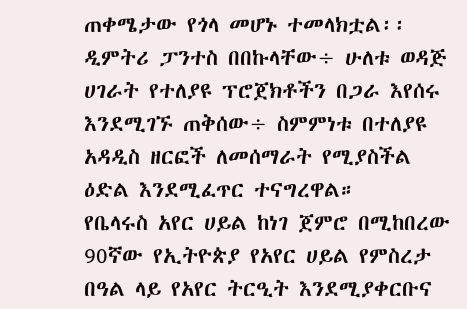ጠቀሜታው የጎላ መሆኑ ተመላክቷል፡፡
ዲምትሪ ፓንተስ በበኩላቸው÷ ሁለቱ ወዳጅ ሀገራት የተለያዩ ፕሮጀክቶችን በጋራ እየሰሩ እንደሚገኙ ጠቅሰው÷ ስምምነቱ በተለያዩ አዳዲስ ዘርፎች ለመሰማራት የሚያስችል ዕድል እንደሚፈጥር ተናግረዋል።
የቤላሩስ አየር ሀይል ከነገ ጀምሮ በሚከበረው 90ኛው የኢትዮጵያ የአየር ሀይል የምስረታ በዓል ላይ የአየር ትርዒት እንደሚያቀርቡና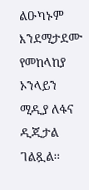ልዑካኑም እንደሚታደሙ የመከላከያ ኦንላይን ሚዲያ ለፋና ዲጂታል ገልጿል፡፡